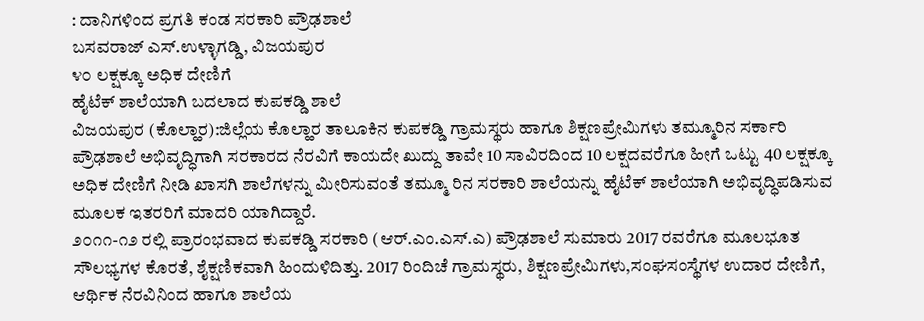: ದಾನಿಗಳಿಂದ ಪ್ರಗತಿ ಕಂಡ ಸರಕಾರಿ ಪ್ರೌಢಶಾಲೆ
ಬಸವರಾಜ್ ಎಸ್.ಉಳ್ಳಾಗಡ್ಡಿ, ವಿಜಯಪುರ
೪೦ ಲಕ್ಷಕ್ಕೂ ಅಧಿಕ ದೇಣಿಗೆ
ಹೈಟೆಕ್ ಶಾಲೆಯಾಗಿ ಬದಲಾದ ಕುಪಕಡ್ಡಿ ಶಾಲೆ
ವಿಜಯಪುರ (ಕೊಲ್ಹಾರ):ಜಿಲ್ಲೆಯ ಕೊಲ್ಹಾರ ತಾಲೂಕಿನ ಕುಪಕಡ್ಡಿ ಗ್ರಾಮಸ್ಥರು ಹಾಗೂ ಶಿಕ್ಷಣಪ್ರೇಮಿಗಳು ತಮ್ಮೂರಿನ ಸರ್ಕಾರಿ ಪ್ರೌಢಶಾಲೆ ಅಭಿವೃದ್ಧಿಗಾಗಿ ಸರಕಾರದ ನೆರವಿಗೆ ಕಾಯದೇ ಖುದ್ದು ತಾವೇ 10 ಸಾವಿರದಿಂದ 10 ಲಕ್ಷದವರೆಗೂ ಹೀಗೆ ಒಟ್ಟು 40 ಲಕ್ಷಕ್ಕೂ ಅಧಿಕ ದೇಣಿಗೆ ನೀಡಿ ಖಾಸಗಿ ಶಾಲೆಗಳನ್ನು ಮೀರಿಸುವಂತೆ ತಮ್ಮೂ ರಿನ ಸರಕಾರಿ ಶಾಲೆಯನ್ನು ಹೈಟೆಕ್ ಶಾಲೆಯಾಗಿ ಅಭಿವೃದ್ಧಿಪಡಿಸುವ ಮೂಲಕ ಇತರರಿಗೆ ಮಾದರಿ ಯಾಗಿದ್ದಾರೆ.
೨೦೧೧-೧೨ ರಲ್ಲಿ ಪ್ರಾರಂಭವಾದ ಕುಪಕಡ್ಡಿ ಸರಕಾರಿ (ಆರ್.ಎಂ.ಎಸ್.ಎ) ಪ್ರೌಢಶಾಲೆ ಸುಮಾರು 2017 ರವರೆಗೂ ಮೂಲಭೂತ ಸೌಲಭ್ಯಗಳ ಕೊರತೆ, ಶೈಕ್ಷಣಿಕವಾಗಿ ಹಿಂದುಳಿದಿತ್ತು. 2017 ರಿಂದಿಚೆ ಗ್ರಾಮಸ್ಥರು, ಶಿಕ್ಷಣಪ್ರೇಮಿಗಳು,ಸಂಘಸಂಸ್ಥೆಗಳ ಉದಾರ ದೇಣಿಗೆ, ಆರ್ಥಿಕ ನೆರವಿನಿಂದ ಹಾಗೂ ಶಾಲೆಯ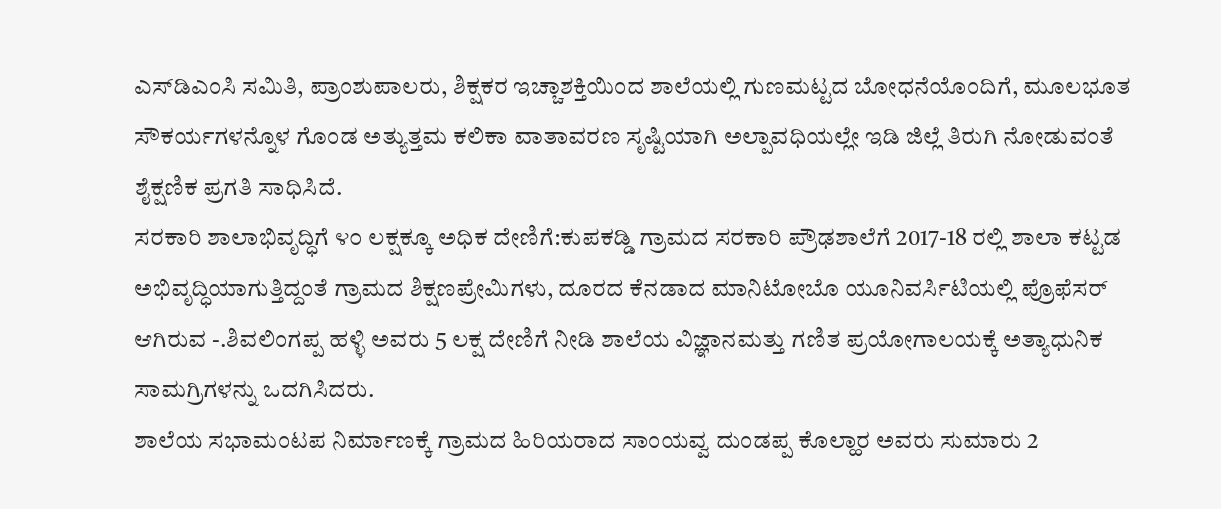ಎಸ್‌ಡಿಎಂಸಿ ಸಮಿತಿ, ಪ್ರಾಂಶುಪಾಲರು, ಶಿಕ್ಷಕರ ಇಚ್ಚಾಶಕ್ತಿಯಿಂದ ಶಾಲೆಯಲ್ಲಿ ಗುಣಮಟ್ಟದ ಬೋಧನೆಯೊಂದಿಗೆ, ಮೂಲಭೂತ ಸೌಕರ್ಯಗಳನ್ನೊಳ ಗೊಂಡ ಅತ್ಯುತ್ತಮ ಕಲಿಕಾ ವಾತಾವರಣ ಸೃಷ್ಟಿಯಾಗಿ ಅಲ್ಪಾವಧಿಯಲ್ಲೇ ಇಡಿ ಜಿಲ್ಲೆ ತಿರುಗಿ ನೋಡುವಂತೆ ಶೈಕ್ಷಣಿಕ ಪ್ರಗತಿ ಸಾಧಿಸಿದೆ.
ಸರಕಾರಿ ಶಾಲಾಭಿವೃದ್ಧಿಗೆ ೪೦ ಲಕ್ಷಕ್ಕೂ ಅಧಿಕ ದೇಣಿಗೆ:ಕುಪಕಡ್ಡಿ ಗ್ರಾಮದ ಸರಕಾರಿ ಪ್ರೌಢಶಾಲೆಗೆ 2017-18 ರಲ್ಲಿ ಶಾಲಾ ಕಟ್ಟಡ ಅಭಿವೃದ್ಧಿಯಾಗುತ್ತಿದ್ದಂತೆ ಗ್ರಾಮದ ಶಿಕ್ಷಣಪ್ರೇಮಿಗಳು, ದೂರದ ಕೆನಡಾದ ಮಾನಿಟೋಬೊ ಯೂನಿವರ್ಸಿಟಿಯಲ್ಲಿ ಪ್ರೊಫೆಸರ್ ಆಗಿರುವ -.ಶಿವಲಿಂಗಪ್ಪ ಹಳ್ಳಿ ಅವರು 5 ಲಕ್ಷ ದೇಣಿಗೆ ನೀಡಿ ಶಾಲೆಯ ವಿಜ್ಞಾನಮತ್ತು ಗಣಿತ ಪ್ರಯೋಗಾಲಯಕ್ಕೆ ಅತ್ಯಾಧುನಿಕ ಸಾಮಗ್ರಿಗಳನ್ನು ಒದಗಿಸಿದರು.
ಶಾಲೆಯ ಸಭಾಮಂಟಪ ನಿರ್ಮಾಣಕ್ಕೆ ಗ್ರಾಮದ ಹಿರಿಯರಾದ ಸಾಂಯವ್ವ ದುಂಡಪ್ಪ ಕೊಲ್ಹಾರ ಅವರು ಸುಮಾರು 2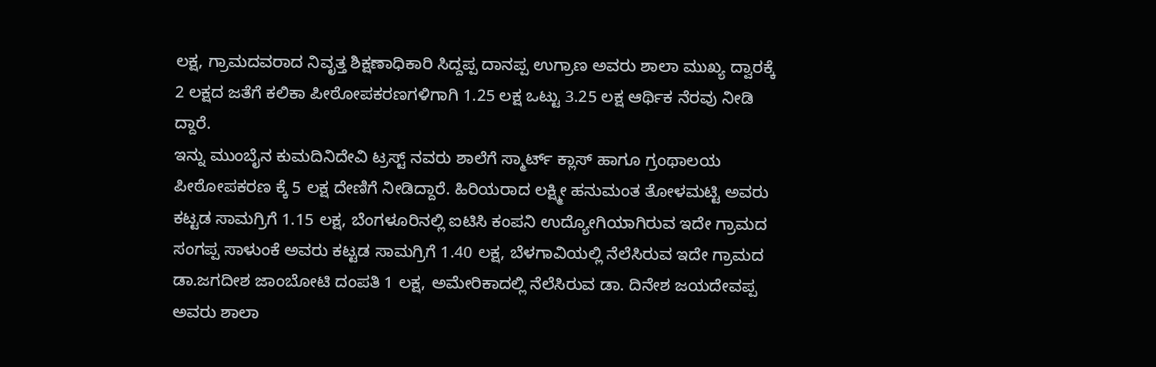ಲಕ್ಷ, ಗ್ರಾಮದವರಾದ ನಿವೃತ್ತ ಶಿಕ್ಷಣಾಧಿಕಾರಿ ಸಿದ್ದಪ್ಪ ದಾನಪ್ಪ ಉಗ್ರಾಣ ಅವರು ಶಾಲಾ ಮುಖ್ಯ ದ್ವಾರಕ್ಕೆ 2 ಲಕ್ಷದ ಜತೆಗೆ ಕಲಿಕಾ ಪೀಠೋಪಕರಣಗಳಿಗಾಗಿ 1.25 ಲಕ್ಷ ಒಟ್ಟು 3.25 ಲಕ್ಷ ಆರ್ಥಿಕ ನೆರವು ನೀಡಿ ದ್ದಾರೆ.
ಇನ್ನು ಮುಂಬೈನ ಕುಮದಿನಿದೇವಿ ಟ್ರಸ್ಟ್ ನವರು ಶಾಲೆಗೆ ಸ್ಮಾರ್ಟ್ ಕ್ಲಾಸ್ ಹಾಗೂ ಗ್ರಂಥಾಲಯ ಪೀಠೋಪಕರಣ ಕ್ಕೆ 5 ಲಕ್ಷ ದೇಣಿಗೆ ನೀಡಿದ್ದಾರೆ. ಹಿರಿಯರಾದ ಲಕ್ಷ್ಮೀ ಹನುಮಂತ ತೋಳಮಟ್ಟಿ ಅವರು ಕಟ್ಟಡ ಸಾಮಗ್ರಿಗೆ 1.15 ಲಕ್ಷ, ಬೆಂಗಳೂರಿನಲ್ಲಿ ಐಟಿಸಿ ಕಂಪನಿ ಉದ್ಯೋಗಿಯಾಗಿರುವ ಇದೇ ಗ್ರಾಮದ ಸಂಗಪ್ಪ ಸಾಳುಂಕೆ ಅವರು ಕಟ್ಟಡ ಸಾಮಗ್ರಿಗೆ 1.40 ಲಕ್ಷ, ಬೆಳಗಾವಿಯಲ್ಲಿ ನೆಲೆಸಿರುವ ಇದೇ ಗ್ರಾಮದ ಡಾ.ಜಗದೀಶ ಜಾಂಬೋಟಿ ದಂಪತಿ 1 ಲಕ್ಷ, ಅಮೇರಿಕಾದಲ್ಲಿ ನೆಲೆಸಿರುವ ಡಾ. ದಿನೇಶ ಜಯದೇವಪ್ಪ ಅವರು ಶಾಲಾ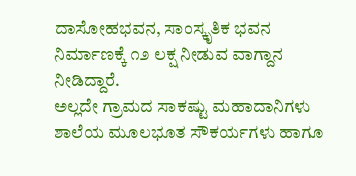ದಾಸೋಹಭವನ, ಸಾಂಸ್ಕೃತಿಕ ಭವನ ನಿರ್ಮಾಣಕ್ಕೆ ೧೨ ಲಕ್ಷ ನೀಡುವ ವಾಗ್ದಾನ ನೀಡಿದ್ದಾರೆ.
ಅಲ್ಲದೇ ಗ್ರಾಮದ ಸಾಕಷ್ಟು ಮಹಾದಾನಿಗಳು ಶಾಲೆಯ ಮೂಲಭೂತ ಸೌಕರ್ಯಗಳು ಹಾಗೂ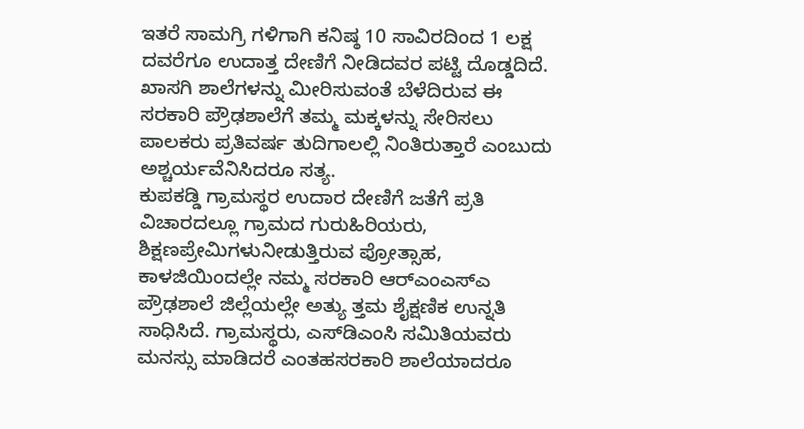ಇತರೆ ಸಾಮಗ್ರಿ ಗಳಿಗಾಗಿ ಕನಿಷ್ಠ 10 ಸಾವಿರದಿಂದ 1 ಲಕ್ಷ ದವರೆಗೂ ಉದಾತ್ತ ದೇಣಿಗೆ ನೀಡಿದವರ ಪಟ್ಟಿ ದೊಡ್ಡದಿದೆ. ಖಾಸಗಿ ಶಾಲೆಗಳನ್ನು ಮೀರಿಸುವಂತೆ ಬೆಳೆದಿರುವ ಈ ಸರಕಾರಿ ಪ್ರೌಢಶಾಲೆಗೆ ತಮ್ಮ ಮಕ್ಕಳನ್ನು ಸೇರಿಸಲು ಪಾಲಕರು ಪ್ರತಿವರ್ಷ ತುದಿಗಾಲಲ್ಲಿ ನಿಂತಿರುತ್ತಾರೆ ಎಂಬುದು ಅಶ್ಚರ್ಯವೆನಿಸಿದರೂ ಸತ್ಯ.
ಕುಪಕಡ್ಡಿ ಗ್ರಾಮಸ್ಥರ ಉದಾರ ದೇಣಿಗೆ ಜತೆಗೆ ಪ್ರತಿ ವಿಚಾರದಲ್ಲೂ ಗ್ರಾಮದ ಗುರುಹಿರಿಯರು, ಶಿಕ್ಷಣಪ್ರೇಮಿಗಳುನೀಡುತ್ತಿರುವ ಪ್ರೋತ್ಸಾಹ, ಕಾಳಜಿಯಿಂದಲ್ಲೇ ನಮ್ಮ ಸರಕಾರಿ ಆರ್‌ಎಂಎಸ್‌ಎ ಪ್ರೌಢಶಾಲೆ ಜಿಲ್ಲೆಯಲ್ಲೇ ಅತ್ಯು ತ್ತಮ ಶೈಕ್ಷಣಿಕ ಉನ್ನತಿ ಸಾಧಿಸಿದೆ. ಗ್ರಾಮಸ್ಥರು, ಎಸ್‌ಡಿಎಂಸಿ ಸಮಿತಿಯವರು ಮನಸ್ಸು ಮಾಡಿದರೆ ಎಂತಹಸರಕಾರಿ ಶಾಲೆಯಾದರೂ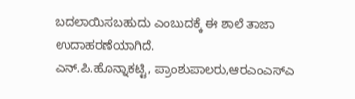ಬದಲಾಯಿಸಬಹುದು ಎಂಬುದಕ್ಕೆ ಈ ಶಾಲೆ ತಾಜಾ ಉದಾಹರಣೆಯಾಗಿದೆ.
ಎನ್.ಪಿ.ಹೊನ್ನಾಕಟ್ಟಿ, ಪ್ರಾಂಶುಪಾಲರು,ಆರಎಂಎಸ್‌ಎ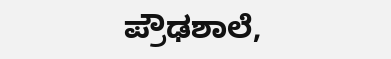ಪ್ರೌಢಶಾಲೆ,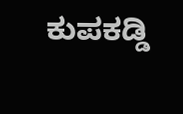ಕುಪಕಡ್ಡಿ